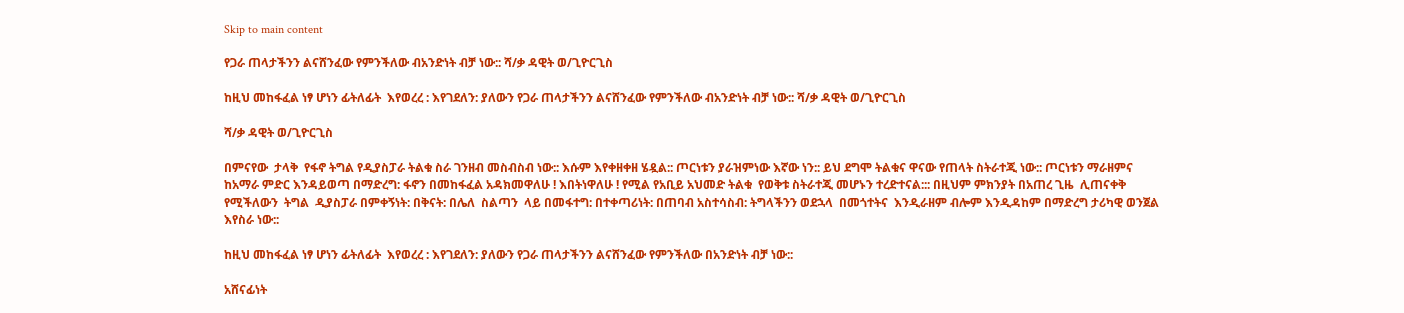Skip to main content

የጋራ ጠላታችንን ልናሸንፈው የምንችለው ብአንድነት ብቻ ነው:: ሻ/ቃ ዳዊት ወ/ጊዮርጊስ

ከዚህ መከፋፈል ነፃ ሆነን ፊትለፊት  እየወረረ : እየገደለን: ያለውን የጋራ ጠላታችንን ልናሸንፈው የምንችለው ብአንድነት ብቻ ነው:: ሻ/ቃ ዳዊት ወ/ጊዮርጊስ

ሻ/ቃ ዳዊት ወ/ጊዮርጊስ

በምናየው  ታላቅ  የፋኖ ትግል የዲያስፓራ ትልቁ ስራ ገንዘብ መስብስብ ነው:: እሱም እየቀዘቀዘ ሄዷል:: ጦርነቱን ያራዝምነው እኛው ነን:: ይህ ደግሞ ትልቁና ዋናው የጠላት ስትራተጂ ነው:: ጦርነቱን ማራዘምና ከአማራ ምድር እንዳይወጣ በማድረግ: ፋኖን በመከፋፈል አዳክመዋለሁ ! እበትነዋለሁ ! የሚል የአቢይ አህመድ ትልቁ  የወቅቱ ስትራተጂ መሆኑን ተረድተናል::: በዚህም ምክንያት በአጠረ ጊዜ  ሊጠናቀቅ የሚችለውን  ትግል  ዲያስፓራ በምቀኝነት: በቅናት: በሌለ  ስልጣን  ላይ በመፋተግ: በተቀጣሪነት: በጠባብ አስተሳስብ: ትግላችንን ወደኋላ  በመጎተትና  እንዲራዘም ብሎም እንዲዳከም በማድረግ ታሪካዊ ወንጀል እየስራ ነው::

ከዚህ መከፋፈል ነፃ ሆነን ፊትለፊት  እየወረረ : እየገደለን: ያለውን የጋራ ጠላታችንን ልናሸንፈው የምንችለው በአንድነት ብቻ ነው::

አሸናፊነት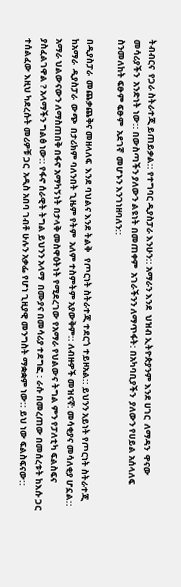ትብብርና  የጋራ ስትራተጂ ይጠይቃል:: የተግባር ዲያስፓራ እንሁን:: አማራን እንደ  ህዝብ ኢትዮጵያንም እንደ ሀገር  ለማዳን  ዋናው መሳሪያችን  አንድነት ነው:: በውስጣችን ያለውን ልዩነት በመጠቀም  አገራችንን ለማጥፋት: በአካባቢያችን  ያለውን የሀይል አሰላለፍ ስንመለከት ፍፁም ፍፁም  አደገኛ  መሆኑን እንገነዘባለን::

በዲያስፓራ  መጨቃጨቅና መዘላለፍ  እንደ ባህልና እንደ ትልቅ   የጦርነት ስትራተጂ ተደርጎ ተይዞአል:: ይህንን አይነት የጦርነት ስትራተጂ  ከአማራ  ዲያስፓራ  ውጭ  በታሪክም ባለንበት ጊዜም የትም  አለም ተስምትም አያውቅም:: ለብዙዎች መዝናኛ: መሳቂያና መሳለቂያ ሆኗል:: አማራ ህልውናውን ለማስጠበቅ በፋኖ አማካኝነት በታላቅ መስዋዕትነት የሚደረገው የአማራ የህልውና ትግል ምን የፓለቲካ ፍልስፍና  ያስፈልገዋል ? አላማችን ግልፅ ነው:: የፋኖ ሰራዊት ትግል ይህንን አላማ  በሙያና በመሳሪያ ተደግፎ : ራሱ በመረጠው በመሰረቱት ከእሱ ጋር ተሰልፈው እዚህ ካደረሱት መሪዎቹ ጋር  አዲስ አበባ ገብቶ ሁሉን አቃፌ የሆነ ጊዚያዊ መንግስት ማቋቋም ነው:: ይህ ነው ፍልስፍናው::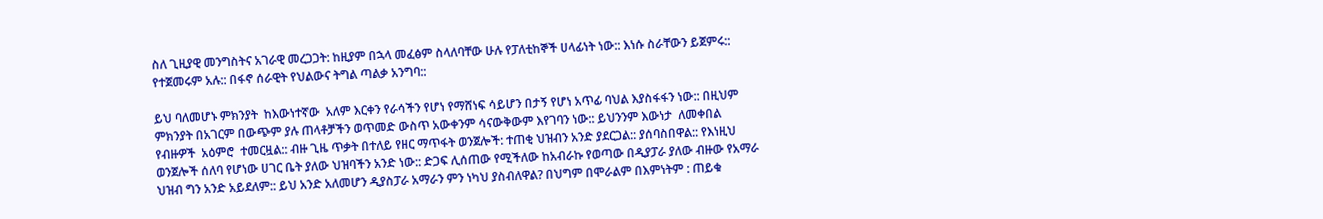ስለ ጊዚያዊ መንግስትና አገራዊ መረጋጋት: ከዚያም በኋላ መፈፅም ስላለባቸው ሁሉ የፓለቲከኞች ሀላፊነት ነው:: እነሱ ስራቸውን ይጀምሩ:: የተጀመሩም አሉ:: በፋኖ ሰራዊት የህልውና ትግል ጣልቃ አንግባ::

ይህ ባለመሆኑ ምክንያት  ከእውነተኛው  አለም እርቀን የራሳችን የሆነ የማሸነፍ ሳይሆን በታኝ የሆነ አጥፊ ባህል እያስፋፋን ነው:: በዚህም ምክንያት በአገርም በውጭም ያሉ ጠላቶቻችን ወጥመድ ውስጥ አውቀንም ሳናውቅውም እየገባን ነው:: ይህንንም እውነታ  ለመቀበል  የብዙዎች  አዕምሮ  ተመርዟል:: ብዙ ጊዜ ጥቃት በተለይ የዘር ማጥፋት ወንጀሎች: ተጠቂ ህዝብን አንድ ያደርጋል:: ያሰባስበዋል:: የእነዚህ ወንጀሎች ሰለባ የሆነው ሀገር ቤት ያለው ህዝባችን አንድ ነው:: ድጋፍ ሊሰጠው የሚችለው ከአብራኩ የወጣው በዲያፓራ ያለው ብዙው የአማራ ህዝብ ግን አንድ አይደለም:: ይህ አንድ አለመሆን ዲያስፓራ አማራን ምን ነካህ ያስብለዋል? በህግም በሞራልም በእምነትም : ጠይቁ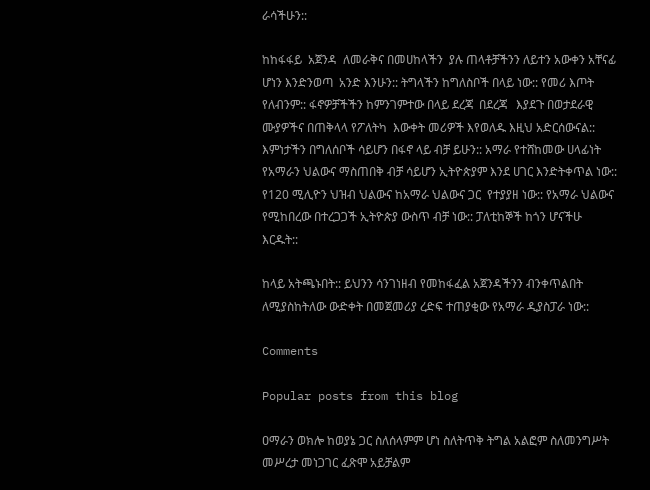ራሳችሁን::

ከከፋፋይ  አጀንዳ  ለመራቅና በመሀከላችን  ያሉ ጠላቶቻችንን ለይተን አውቀን አቸናፊ ሆነን እንድንወጣ  አንድ እንሁን:: ትግላችን ከግለስቦች በላይ ነው:: የመሪ እጦት የለብንም:: ፋኖዎቻችችን ከምንገምተው በላይ ደረጃ  በደረጃ   እያደጉ በወታደራዊ ሙያዎችና በጠቅላላ የፖለትካ  እውቀት መሪዎች እየወለዱ እዚህ አድርሰውናል:: እምነታችን በግለሰቦች ሳይሆን በፋኖ ላይ ብቻ ይሁን:: አማራ የተሸከመው ሀላፊነት የአማራን ህልውና ማስጠበቅ ብቻ ሳይሆን ኢትዮጵያም እንደ ሀገር እንድትቀጥል ነው:: የ120 ሚሊዮን ህዝብ ህልውና ከአማራ ህልውና ጋር  የተያያዘ ነው:: የአማራ ህልውና የሚከበረው በተረጋጋች ኢትዮጵያ ውስጥ ብቻ ነው:: ፓለቲከኞች ከጎን ሆናችሁ  እርዱት::

ከላይ አትጫኑበት:: ይህንን ሳንገነዘብ የመከፋፈል አጀንዳችንን ብንቀጥልበት ለሚያስከትለው ውድቀት በመጀመሪያ ረድፍ ተጠያቂው የአማራ ዲያስፓራ ነው::

Comments

Popular posts from this blog

ዐማራን ወክሎ ከወያኔ ጋር ስለሰላምም ሆነ ስለትጥቅ ትግል አልፎም ስለመንግሥት መሥረታ መነጋገር ፈጽሞ አይቻልም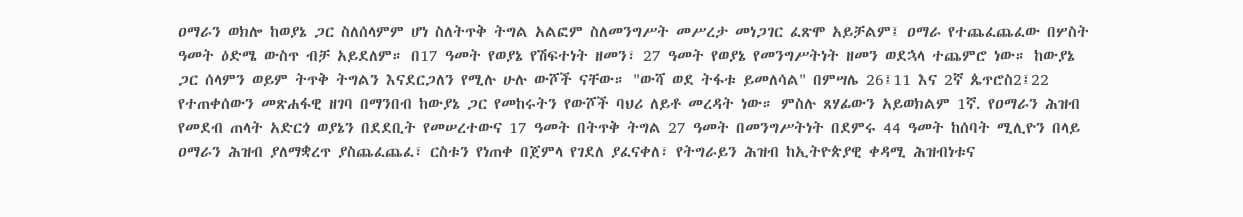ዐማራን ወክሎ ከወያኔ ጋር ስለሰላምም ሆነ ስለትጥቅ ትግል አልፎም ስለመንግሥት መሥረታ መነጋገር ፈጽሞ አይቻልም፤ ዐማራ የተጨፈጨፈው በሦስት ዓመት ዕድሜ ውስጥ ብቻ አይደለም። በ17 ዓመት የወያኔ የሽፍተነት ዘመን፣ 27 ዓመት የወያኔ የመንግሥትነት ዘመን ወደኋላ ተጨምሮ ነው። ከውያኔ ጋር ሰላምን ወይም ትጥቅ ትግልን እናደርጋለን የሚሉ ሁሉ ውሾች ናቸው። "ውሻ ወደ ትፋቱ ይመለሳል" በምሣሌ 26፤11 እና 2ኛ ጴጥሮስ2፤22 የተጠቀሰውን መጽሐፋዊ ዘገባ በማንበብ ከውያኔ ጋር የመከሩትን የውሾች ባህሪ ለይቶ መረዳት ነው። ምስሉ ጸሃፊውን አይወክልም 1ኛ. የዐማራን ሕዝብ የመደብ ጠላት አድርጎ ወያኔን በደደቢት የመሠረተውና 17 ዓመት በትጥቅ ትግል 27 ዓመት በመንግሥትነት በደምሩ 44 ዓመት ከሰባት ሚሊዮን በላይ ዐማራን ሕዝብ ያለማቋረጥ ያስጨፈጨፈ፣ ርስቱን የነጠቀ በጀምላ የገደለ ያፈናቀለ፣ የትግራይን ሕዝብ ከኢትዮጵያዊ ቀዳሚ ሕዝብነቱና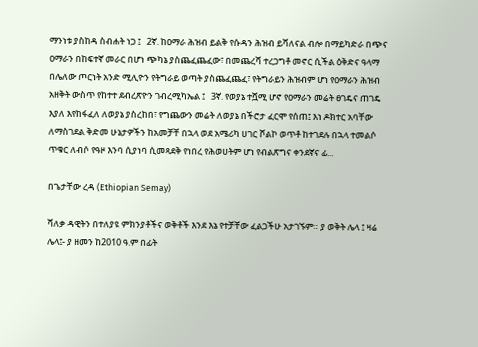ማንነቱ ያስከዳ ስብሐት ነጋ ፤   2ኛ. ከዐማራ ሕዝብ ይልቅ የሱዳን ሕዝብ ይሻለናል ብሎ በማይካድራ በጭና ዐማራን በከፍተኛ መራር በሆነ ጭካኔ ያስጨፈጨፈው፣ በመጨረሻ ተረጋግቶ መኖር ሲችል ዕቅድና ዓላማ በሌለው ጦርነት አንድ ሚሊዮን የትግራይ ወጣት ያስጨፈጨፈ፣ የትግራይን ሕዝብም ሆነ የዐማራን ሕዝብ አዘቅት ውስጥ የከተተ ደብረጽዮን ገብረሚካኤል ፤   3ኛ. የወያኔ ተሿሚ ሆኖ የዐማራን መሬት ፀገዴና ጠገዴ እያለ እየከፋፈለ ለወያኔ ያስረከበ፣ የግጨውን መሬት ለወያኔ በችሮታ ፈርሞ የሰጠ፤ እነ ዶክተር አባቸው ለማስገደል ቅድመ ሁኔታዎችን ከአመቻቸ በኋላ ወደ አሜሪካ ሀገር ሾልኮ ወጥቶ ከተገደሉ በኋላ ተመልሶ ጥቁር ለብሶ የዓዞ እንባ ሲያነባ ሲመጻደቅ የነበረ የሕወሀትም ሆነ የብልጽግና ቀንደኛና ፊ...

በጌታቸው ረዳ (Ethiopian Semay)

ሻለቃ ዳዊትን በተለያዩ ምክንያቶችና ወቅቶች እንደ እኔ የተቻቸው ፈልጋችሁ አታገኙም። ያ ወቅት ሌላ ፤ ዛሬ ሌላ፤- ያ ዘመን ከ2010 ዓ.ም በፊት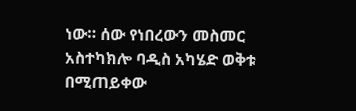ነው። ሰው የነበረውን መስመር አስተካክሎ ባዲስ አካሄድ ወቅቱ በሚጠይቀው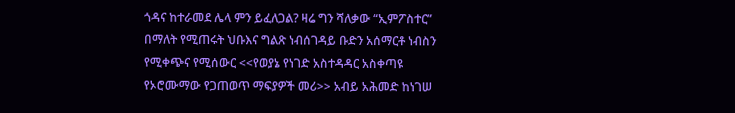ጎዳና ከተራመደ ሌላ ምን ይፈለጋል? ዛሬ ግን ሻለቃው “ኢምፖስተር” በማለት የሚጠሩት ህቡእና ግልጽ ነብሰገዳይ ቡድን አሰማርቶ ነብስን የሚቀጭና የሚሰውር <<የወያኔ የነገድ አስተዳዳር አስቀጣዩ የኦሮሙማው የጋጠወጥ ማፍያዎች መሪ>> አብይ አሕመድ ከነገሠ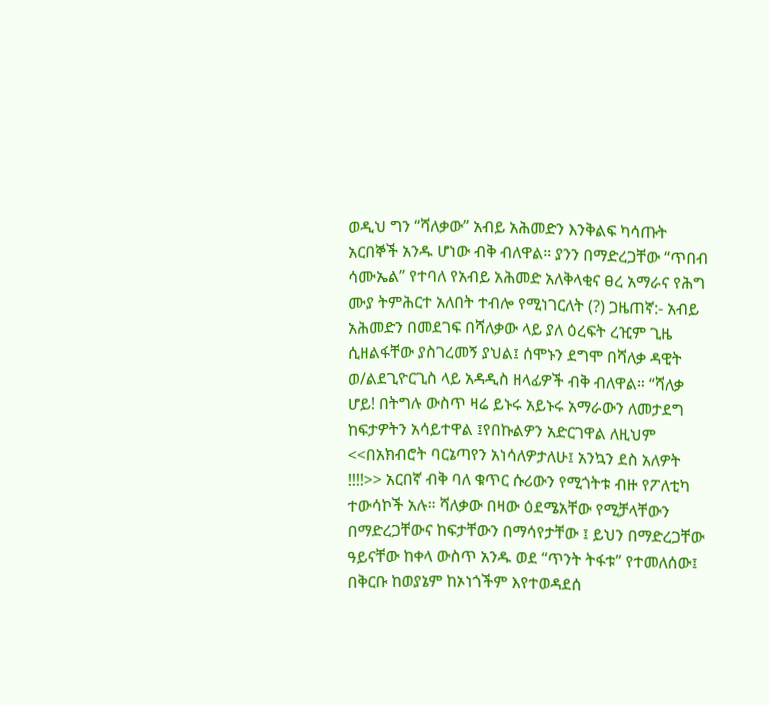ወዲህ ግን “ሻለቃው” አብይ አሕመድን እንቅልፍ ካሳጡት አርበኞች አንዱ ሆነው ብቅ ብለዋል። ያንን በማድረጋቸው “ጥበብ ሳሙኤል” የተባለ የአብይ አሕመድ አለቅላቂና ፀረ አማራና የሕግ ሙያ ትምሕርተ አለበት ተብሎ የሚነገርለት (?) ጋዜጠኛ:- አብይ አሕመድን በመደገፍ በሻለቃው ላይ ያለ ዕረፍት ረዢም ጊዜ ሲዘልፋቸው ያስገረመኝ ያህል፤ ሰሞኑን ደግሞ በሻለቃ ዳዊት ወ/ልደጊዮርጊስ ላይ አዳዲስ ዘላፊዎች ብቅ ብለዋል። “ሻለቃ ሆይ! በትግሉ ውስጥ ዛሬ ይኑሩ አይኑሩ አማራውን ለመታደግ ከፍታዎትን አሳይተዋል ፤የበኩልዎን አድርገዋል ለዚህም <<በአክብሮት ባርኔጣየን አነሳለዎታለሁ፤ አንኳን ደስ አለዎት !!!!>> አርበኛ ብቅ ባለ ቁጥር ሱሪውን የሚጎትቱ ብዙ የፖለቲካ ተውሳኮች አሉ። ሻለቃው በዛው ዕደሜአቸው የሚቻላቸውን በማድረጋቸውና ከፍታቸውን በማሳየታቸው ፤ ይህን በማድረጋቸው ዓይናቸው ከቀላ ውስጥ አንዱ ወደ “ጥንት ትፋቱ” የተመለሰው፤ በቅርቡ ከወያኔም ከኦነጎችም እየተወዳደሰ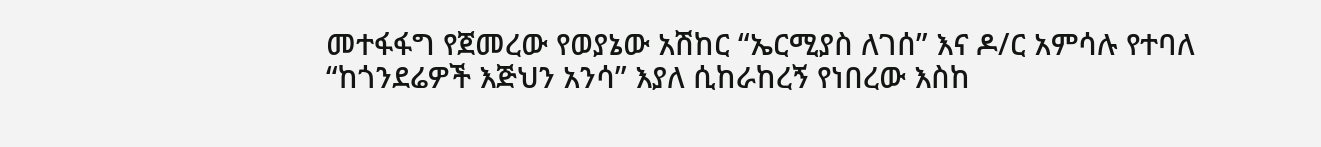መተፋፋግ የጀመረው የወያኔው አሽከር “ኤርሚያስ ለገሰ” እና ዶ/ር አምሳሉ የተባለ “ከጎንደሬዎች እጅህን አንሳ” እያለ ሲከራከረኝ የነበረው እስከ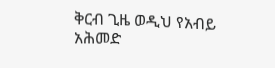ቅርብ ጊዜ ወዲህ የአብይ አሕመድ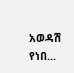አወዳሽ የነበ...